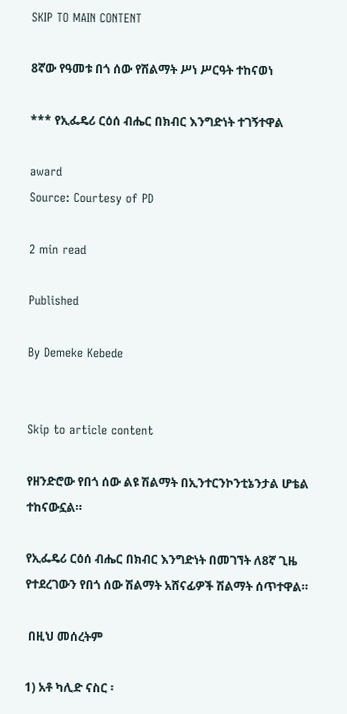SKIP TO MAIN CONTENT

8ኛው የዓመቱ በጎ ሰው የሽልማት ሥነ ሥርዓት ተከናወነ

*** የኢፌዴሪ ርዕሰ ብሔር በክብር እንግድነት ተገኝተዋል

award
Source: Courtesy of PD

2 min read

Published

By Demeke Kebede


Skip to article content

የዘንድሮው የበጎ ሰው ልዩ ሽልማት በኢንተርንኮንቲኔንታል ሆቴል ተከናውኗል።

የኢፌዴሪ ርዕሰ ብሔር በክብር እንግድነት በመገኘት ለ8ኛ ጊዜ የተደረገውን የበጎ ሰው ሽልማት አሸናፊዎች ሽልማት ሰጥተዋል።

 በዚህ መሰረትም

1) አቶ ካሊድ ናስር ፡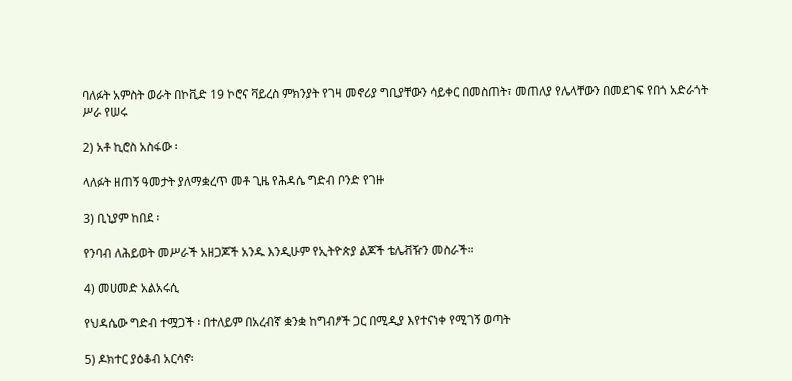ባለፉት አምስት ወራት በኮቪድ 19 ኮሮና ቫይረስ ምክንያት የገዛ መኖሪያ ግቢያቸውን ሳይቀር በመስጠት፣ መጠለያ የሌላቸውን በመደገፍ የበጎ አድራጎት ሥራ የሠሩ

2) አቶ ኪሮስ አስፋው ፡

ላለፉት ዘጠኝ ዓመታት ያለማቋረጥ መቶ ጊዜ የሕዳሴ ግድብ ቦንድ የገዙ

3) ቢኒያም ከበደ ፡

የንባብ ለሕይወት መሥራች አዘጋጆች አንዱ እንዲሁም የኢትዮጵያ ልጆች ቴሌቭዥን መስራች።

4) መሀመድ አልአሩሲ

የህዳሴው ግድብ ተሟጋች ፡ በተለይም በአረብኛ ቋንቋ ከግብፆች ጋር በሚዲያ እየተናነቀ የሚገኝ ወጣት

5) ዶክተር ያዕቆብ አርሳኖ፡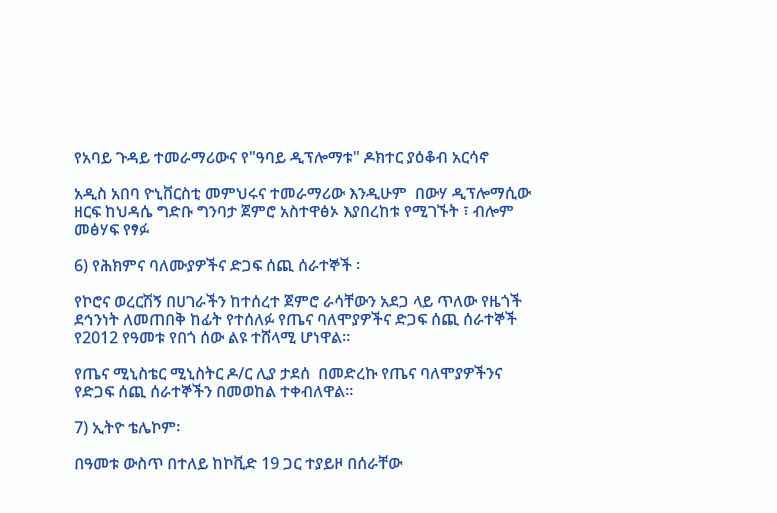የአባይ ጉዳይ ተመራማሪውና የ"ዓባይ ዲፕሎማቱ" ዶክተር ያዕቆብ አርሳኖ

አዲስ አበባ ዮኒቨርስቲ መምህሩና ተመራማሪው እንዲሁም  በውሃ ዲፕሎማሲው ዘርፍ ከህዳሴ ግድቡ ግንባታ ጀምሮ አስተዋፅኦ እያበረከቱ የሚገኙት ፣ ብሎም መፅሃፍ የፃፉ

6) የሕክምና ባለሙያዎችና ድጋፍ ሰጪ ሰራተኞች ፡

የኮሮና ወረርሽኝ በሀገራችን ከተሰረተ ጀምሮ ራሳቸውን አደጋ ላይ ጥለው የዜጎች ደኅንነት ለመጠበቅ ከፊት የተሰለፉ የጤና ባለሞያዎችና ድጋፍ ሰጪ ሰራተኞች የ2012 የዓመቱ የበጎ ሰው ልዩ ተሸላሚ ሆነዋል፡፡

የጤና ሚኒስቴር ሚኒስትር ዶ/ር ሊያ ታደሰ  በመድረኩ የጤና ባለሞያዎችንና የድጋፍ ሰጪ ሰራተኞችን በመወከል ተቀብለዋል።

7) ኢትዮ ቴሌኮም፡

በዓመቱ ውስጥ በተለይ ከኮቪድ 19 ጋር ተያይዞ በሰራቸው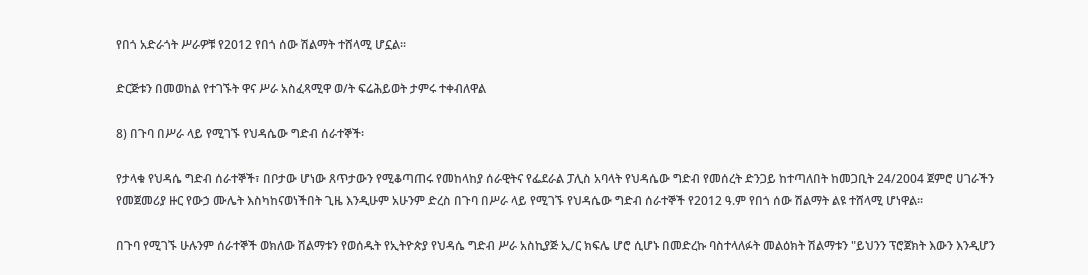የበጎ አድራጎት ሥራዎቹ የ2012 የበጎ ሰው ሽልማት ተሸላሚ ሆኗል፡፡

ድርጅቱን በመወከል የተገኙት ዋና ሥራ አስፈጻሚዋ ወ/ት ፍሬሕይወት ታምሩ ተቀብለዋል

8) በጉባ በሥራ ላይ የሚገኙ የህዳሴው ግድብ ሰራተኞች፡

የታላቁ የህዳሴ ግድብ ሰራተኞች፣ በቦታው ሆነው ጸጥታውን የሚቆጣጠሩ የመከላከያ ሰራዊትና የፌደራል ፓሊስ አባላት የህዳሴው ግድብ የመሰረት ድንጋይ ከተጣለበት ከመጋቢት 24/2004 ጀምሮ ሀገራችን የመጀመሪያ ዙር የውኃ ሙሌት እስካከናወነችበት ጊዜ እንዲሁም አሁንም ድረስ በጉባ በሥራ ላይ የሚገኙ የህዳሴው ግድብ ሰራተኞች የ2012 ዓ.ም የበጎ ሰው ሽልማት ልዩ ተሸላሚ ሆነዋል፡፡

በጉባ የሚገኙ ሁሉንም ሰራተኞች ወክለው ሽልማቱን የወሰዱት የኢትዮጵያ የህዳሴ ግድብ ሥራ አስኪያጅ ኢ/ር ክፍሌ ሆሮ ሲሆኑ በመድረኩ ባስተላለፉት መልዕክት ሽልማቱን "ይህንን ፕሮጀክት እውን እንዲሆን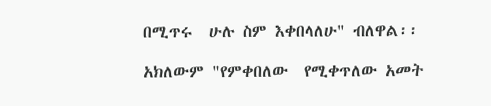በሚጥሩ  ሁሉ ስም እቀበላለሁ" ብለዋል፡፡

አክለውም "የምቀበለው  የሚቀጥለው አመት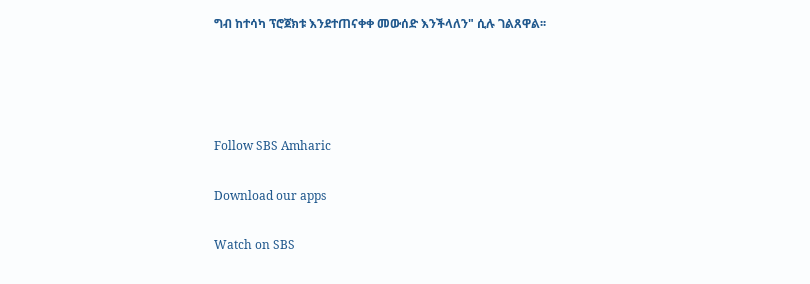ግብ ከተሳካ ፕሮጀክቱ እንደተጠናቀቀ መውሰድ እንችላለን" ሲሉ ገልጸዋል፡፡




Follow SBS Amharic

Download our apps

Watch on SBS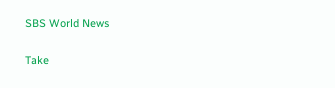SBS World News

Take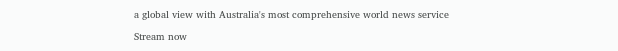a global view with Australia's most comprehensive world news service

Stream now